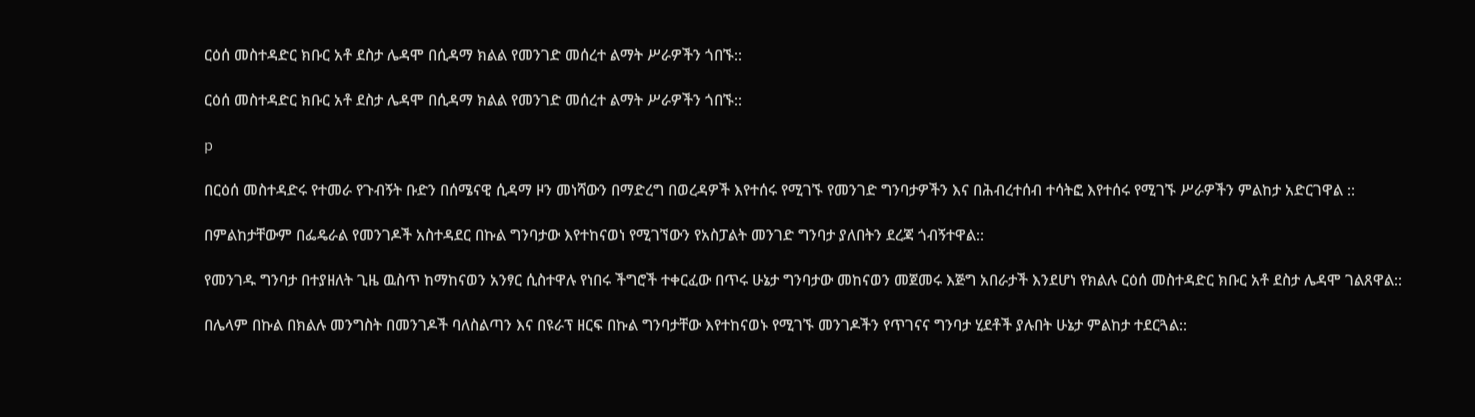ርዕሰ መስተዳድር ክቡር አቶ ደስታ ሌዳሞ በሲዳማ ክልል የመንገድ መሰረተ ልማት ሥራዎችን ጎበኙ::

ርዕሰ መስተዳድር ክቡር አቶ ደስታ ሌዳሞ በሲዳማ ክልል የመንገድ መሰረተ ልማት ሥራዎችን ጎበኙ::

p

በርዕሰ መስተዳድሩ የተመራ የጉብኝት ቡድን በሰሜናዊ ሲዳማ ዞን መነሻውን በማድረግ በወረዳዎች እየተሰሩ የሚገኙ የመንገድ ግንባታዎችን እና በሕብረተሰብ ተሳትፎ እየተሰሩ የሚገኙ ሥራዎችን ምልከታ አድርገዋል ::

በምልከታቸውም በፌዴራል የመንገዶች አስተዳደር በኩል ግንባታው እየተከናወነ የሚገኘውን የአስፓልት መንገድ ግንባታ ያለበትን ደረጃ ጎብኝተዋል::

የመንገዱ ግንባታ በተያዘለት ጊዜ ዉስጥ ከማከናወን አንፃር ሲስተዋሉ የነበሩ ችግሮች ተቀርፈው በጥሩ ሁኔታ ግንባታው መከናወን መጀመሩ እጅግ አበራታች እንደሆነ የክልሉ ርዕሰ መስተዳድር ክቡር አቶ ደስታ ሌዳሞ ገልጸዋል::

በሌላም በኩል በክልሉ መንግስት በመንገዶች ባለስልጣን እና በዩራፕ ዘርፍ በኩል ግንባታቸው እየተከናወኑ የሚገኙ መንገዶችን የጥገናና ግንባታ ሂደቶች ያሉበት ሁኔታ ምልከታ ተደርጓል::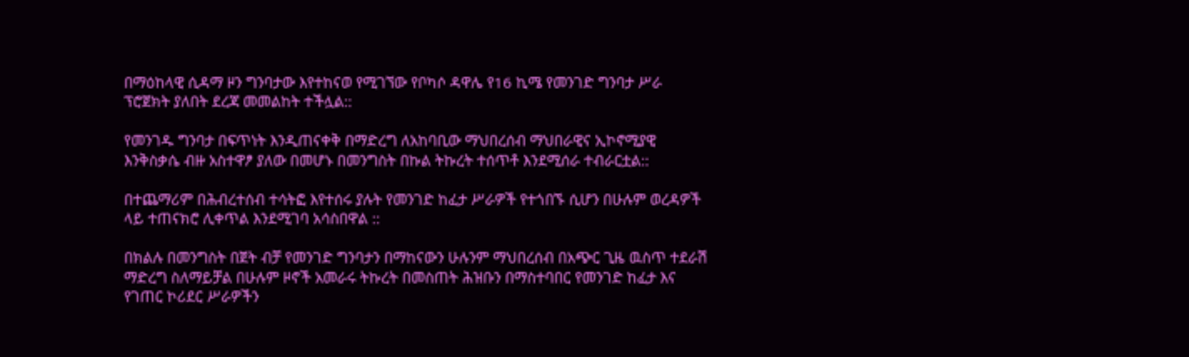በማዕከላዊ ሲዳማ ዞን ግንባታው እየተከናወ የሚገኘው የቦካሶ ዳዋሌ የ16 ኪሜ የመንገድ ግንባታ ሥራ ፕሮጀክት ያለበት ደረጃ መመልከት ተችሏል::

የመንገዱ ግንባታ በፍጥነት እንዲጠናቀቅ በማድረግ ለአከባቢው ማህበረሰብ ማህበራዊና ኢኮኖሚያዊ እንቅስቃሴ ብዙ አስተዋፆ ያለው በመሆኑ በመንግስት በኩል ትኩረት ተሰጥቶ እንደሚሰራ ተብራርቷል::

በተጨማሪም በሕብረተሰብ ተሳትፎ እየተሰሩ ያሉት የመንገድ ከፈታ ሥራዎች የተጎበኙ ሲሆን በሁሉም ወረዳዎች ላይ ተጠናክሮ ሊቀጥል እንደሚገባ አሳስበዋል ::

በክልሉ በመንግስት በጀት ብቻ የመንገድ ግንባታን በማከናውን ሁሉንም ማህበረሰብ በአጭር ጊዜ ዉስጥ ተደራሽ  ማድረግ ስለማይቻል በሁሉም ዞኖች አመራሩ ትኩረት በመስጠት ሕዝቡን በማስተባበር የመንገድ ከፈታ እና የገጠር ኮሪደር ሥራዎችን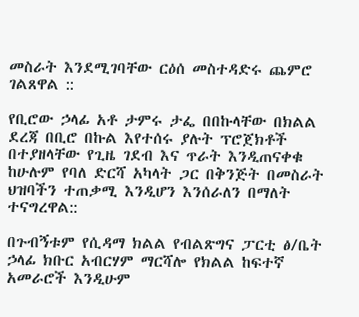መስራት እንደሚገባቸው ርዕሰ መስተዳድሩ ጨምሮ ገልጸዋል ::

የቢሮው ኃላፊ አቶ ታምሩ ታፌ በበኩላቸው በክልል ደረጃ በቢሮ በኩል እየተሰሩ ያሉት ፕሮጀክቶች በተያዘላቸው የጊዜ ገደብ እና ጥራት እንዲጠናቀቁ ከሁሉም የባለ ድርሻ አካላት ጋር በቅንጅት በመስራት ህዝባችን ተጠቃሚ እንዲሆን እንሰራለን በማለት ተናግረዋል::

በጉብኝቱም የሲዳማ ክልል የብልጽግና ፓርቲ ፅ/ቤት ኃላፊ ክቡር አብርሃም ማርሻሎ የክልል ከፍተኛ አመራሮች እንዲሁም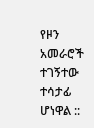የዞን አመራሮች ተገኝተው ተሳታፊ ሆነዋል ::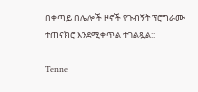በቀጣይ በሌሎች ዞኖች የጉብኝት ፕሮግራሙ ተጠናክሮ እንደሚቀጥል ተገልጿል::

Tenne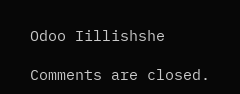Odoo Iillishshe

Comments are closed.